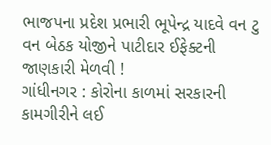ભાજપના પ્રદેશ પ્રભારી ભૂપેન્દ્ર યાદવે વન ટુ વન બેઠક યોજીને પાટીદાર ઈફેક્ટની જાણકારી મેળવી !
ગાંધીનગર : કોરોના કાળમાં સરકારની કામગીરીને લઈ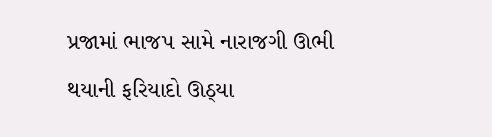પ્રજામાં ભાજપ સામે નારાજગી ઊભી થયાની ફરિયાદો ઊઠ્યા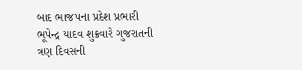બાદ ભાજપના પ્રદેશ પ્રભારી ભૂપેન્દ્ર યાદવ શુક્રવારે ગુજરાતની ત્રણ દિવસની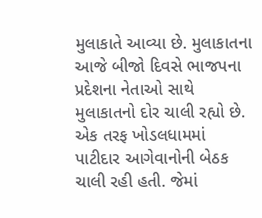મુલાકાતે આવ્યા છે. મુલાકાતના આજે બીજો દિવસે ભાજપના પ્રદેશના નેતાઓ સાથે મુલાકાતનો દોર ચાલી રહ્યો છે. એક તરફ ખોડલધામમાં પાટીદાર આગેવાનોની બેઠક ચાલી રહી હતી. જેમાં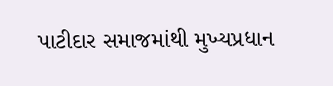પાટીદાર સમાજમાંથી મુખ્યપ્રધાન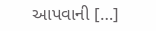આપવાની […]